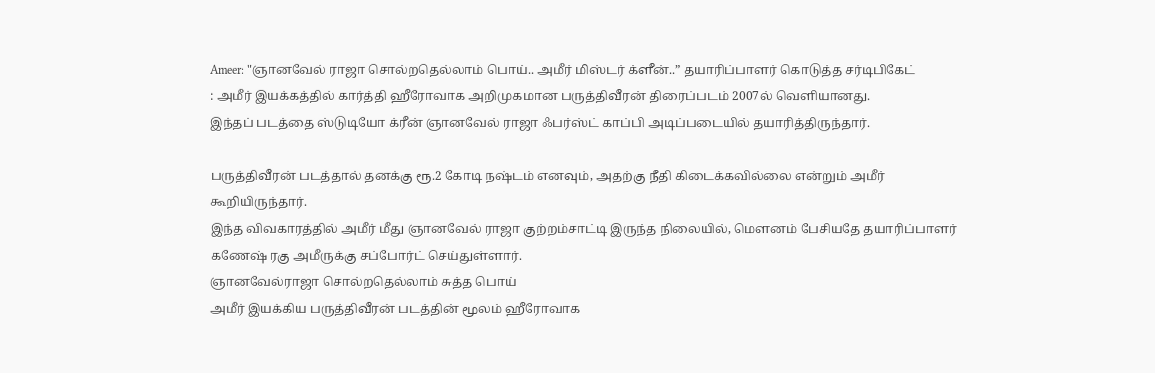Ameer: "ஞானவேல் ராஜா சொல்றதெல்லாம் பொய்.. அமீர் மிஸ்டர் க்ளீன்..” தயாரிப்பாளர் கொடுத்த சர்டிபிகேட்
: அமீர் இயக்கத்தில் கார்த்தி ஹீரோவாக அறிமுகமான பருத்திவீரன் திரைப்படம் 2007ல் வெளியானது.
இந்தப் படத்தை ஸ்டுடியோ க்ரீன் ஞானவேல் ராஜா ஃபர்ஸ்ட் காப்பி அடிப்படையில் தயாரித்திருந்தார்.

பருத்திவீரன் படத்தால் தனக்கு ரூ.2 கோடி நஷ்டம் எனவும், அதற்கு நீதி கிடைக்கவில்லை என்றும் அமீர் கூறியிருந்தார்.
இந்த விவகாரத்தில் அமீர் மீது ஞானவேல் ராஜா குற்றம்சாட்டி இருந்த நிலையில், மெளனம் பேசியதே தயாரிப்பாளர் கணேஷ் ரகு அமீருக்கு சப்போர்ட் செய்துள்ளார்.
ஞானவேல்ராஜா சொல்றதெல்லாம் சுத்த பொய்
அமீர் இயக்கிய பருத்திவீரன் படத்தின் மூலம் ஹீரோவாக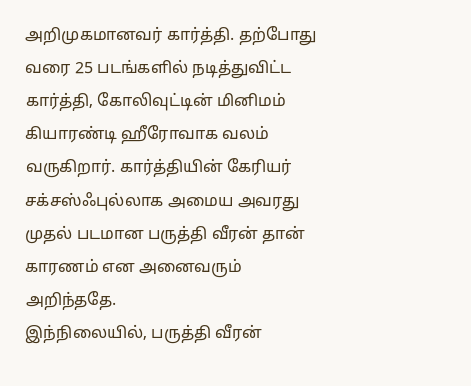அறிமுகமானவர் கார்த்தி. தற்போது வரை 25 படங்களில் நடித்துவிட்ட கார்த்தி, கோலிவுட்டின் மினிமம் கியாரண்டி ஹீரோவாக வலம் வருகிறார். கார்த்தியின் கேரியர் சக்சஸ்ஃபுல்லாக அமைய அவரது முதல் படமான பருத்தி வீரன் தான் காரணம் என அனைவரும் அறிந்ததே.
இந்நிலையில், பருத்தி வீரன்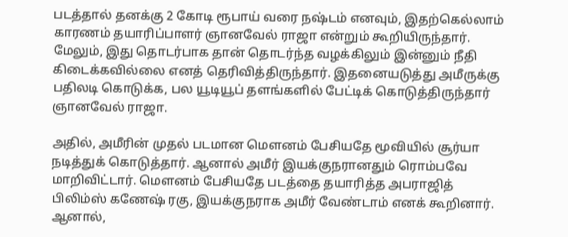படத்தால் தனக்கு 2 கோடி ரூபாய் வரை நஷ்டம் எனவும், இதற்கெல்லாம் காரணம் தயாரிப்பாளர் ஞானவேல் ராஜா என்றும் கூறியிருந்தார். மேலும், இது தொடர்பாக தான் தொடர்ந்த வழக்கிலும் இன்னும் நீதி கிடைக்கவில்லை எனத் தெரிவித்திருந்தார். இதனையடுத்து அமீருக்கு பதிலடி கொடுக்க, பல யூடியூப் தளங்களில் பேட்டிக் கொடுத்திருந்தார் ஞானவேல் ராஜா.

அதில், அமீரின் முதல் படமான மெளனம் பேசியதே மூவியில் சூர்யா நடித்துக் கொடுத்தார். ஆனால் அமீர் இயக்குநரானதும் ரொம்பவே மாறிவிட்டார். மெளனம் பேசியதே படத்தை தயாரித்த அபராஜித் பிலிம்ஸ் கணேஷ் ரகு, இயக்குநராக அமீர் வேண்டாம் எனக் கூறினார். ஆனால்,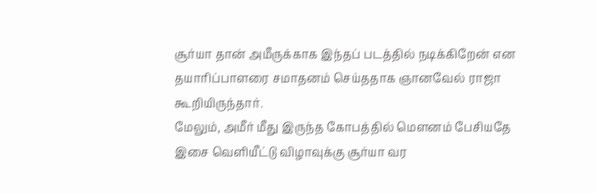சூர்யா தான் அமீருக்காக இந்தப் படத்தில் நடிக்கிறேன் என தயாரிப்பாளரை சமாதனம் செய்ததாக ஞானவேல் ராஜா கூறியிருந்தார்.
மேலும், அமீர் மீது இருந்த கோபத்தில் மெளனம் பேசியதே இசை வெளியீட்டு விழாவுக்கு சூர்யா வர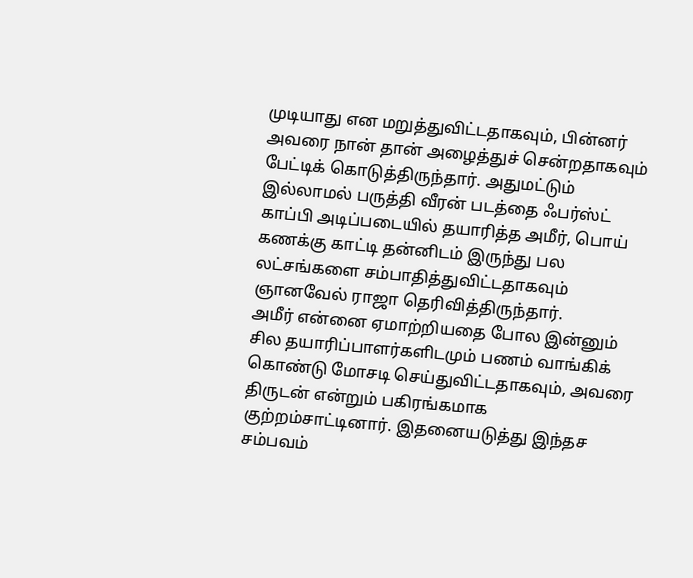முடியாது என மறுத்துவிட்டதாகவும், பின்னர் அவரை நான் தான் அழைத்துச் சென்றதாகவும் பேட்டிக் கொடுத்திருந்தார். அதுமட்டும் இல்லாமல் பருத்தி வீரன் படத்தை ஃபர்ஸ்ட் காப்பி அடிப்படையில் தயாரித்த அமீர், பொய் கணக்கு காட்டி தன்னிடம் இருந்து பல லட்சங்களை சம்பாதித்துவிட்டதாகவும் ஞானவேல் ராஜா தெரிவித்திருந்தார்.
அமீர் என்னை ஏமாற்றியதை போல இன்னும் சில தயாரிப்பாளர்களிடமும் பணம் வாங்கிக் கொண்டு மோசடி செய்துவிட்டதாகவும், அவரை திருடன் என்றும் பகிரங்கமாக குற்றம்சாட்டினார். இதனையடுத்து இந்தச சம்பவம்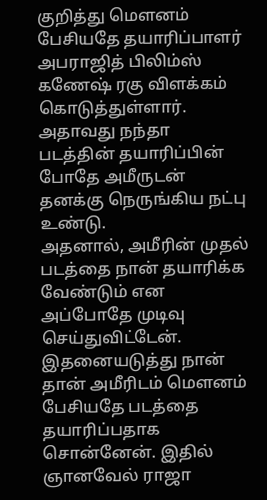குறித்து மெளனம் பேசியதே தயாரிப்பாளர் அபராஜித் பிலிம்ஸ் கணேஷ் ரகு விளக்கம் கொடுத்துள்ளார். அதாவது நந்தா படத்தின் தயாரிப்பின் போதே அமீருடன் தனக்கு நெருங்கிய நட்பு உண்டு.
அதனால், அமீரின் முதல் படத்தை நான் தயாரிக்க வேண்டும் என அப்போதே முடிவு செய்துவிட்டேன். இதனையடுத்து நான் தான் அமீரிடம் மெளனம் பேசியதே படத்தை தயாரிப்பதாக சொன்னேன். இதில் ஞானவேல் ராஜா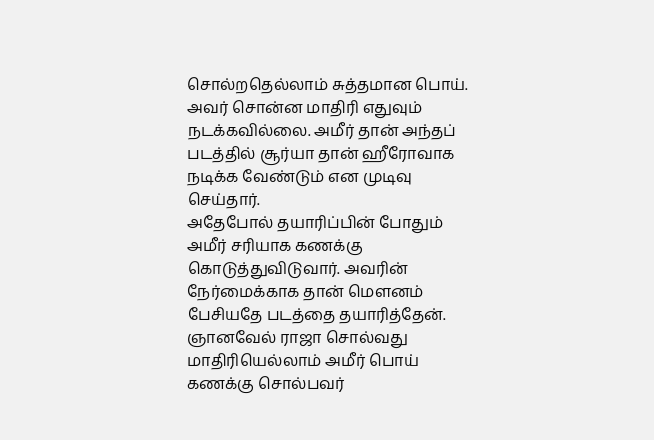சொல்றதெல்லாம் சுத்தமான பொய். அவர் சொன்ன மாதிரி எதுவும் நடக்கவில்லை. அமீர் தான் அந்தப் படத்தில் சூர்யா தான் ஹீரோவாக நடிக்க வேண்டும் என முடிவு செய்தார்.
அதேபோல் தயாரிப்பின் போதும் அமீர் சரியாக கணக்கு கொடுத்துவிடுவார். அவரின் நேர்மைக்காக தான் மெளனம் பேசியதே படத்தை தயாரித்தேன். ஞானவேல் ராஜா சொல்வது மாதிரியெல்லாம் அமீர் பொய் கணக்கு சொல்பவர்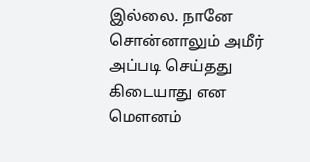இல்லை. நானே சொன்னாலும் அமீர் அப்படி செய்தது கிடையாது என மெளனம்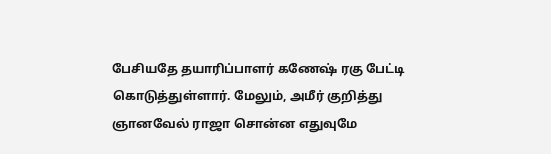பேசியதே தயாரிப்பாளர் கணேஷ் ரகு பேட்டி கொடுத்துள்ளார். மேலும், அமீர் குறித்து ஞானவேல் ராஜா சொன்ன எதுவுமே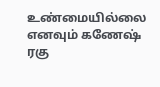உண்மையில்லை எனவும் கணேஷ் ரகு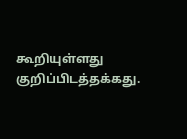கூறியுள்ளது குறிப்பிடத்தக்கது.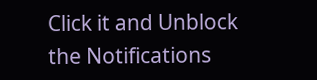Click it and Unblock the Notifications